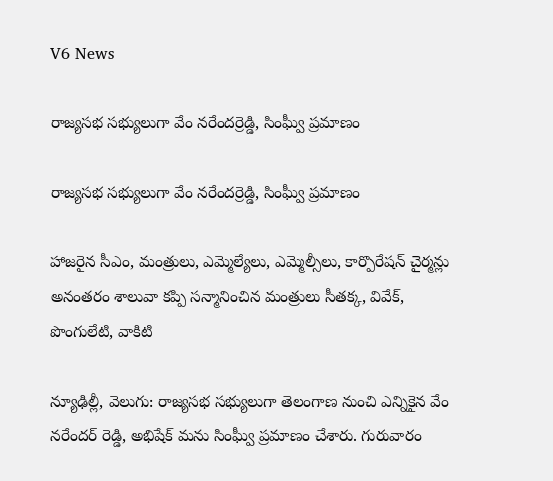V6 News

రాజ్యసభ సభ్యులుగా వేం నరేందర్రెడ్డి, సింఘ్వీ ప్రమాణం

రాజ్యసభ సభ్యులుగా వేం నరేందర్రెడ్డి, సింఘ్వీ ప్రమాణం

హాజరైన సీఎం, మంత్రులు, ఎమ్మెల్యేలు, ఎమ్మెల్సీలు, కార్పొరేషన్ చైర్మన్లు
అనంతరం శాలువా కప్పి సన్మానించిన మంత్రులు సీతక్క, వివేక్, పొంగులేటి, వాకిటి

న్యూఢిల్లీ, వెలుగు: రాజ్యసభ సభ్యులుగా తెలంగాణ నుంచి ఎన్నికైన వేం నరేందర్ రెడ్డి, అభిషేక్ మను సింఘ్వీ ప్రమాణం చేశారు. గురువారం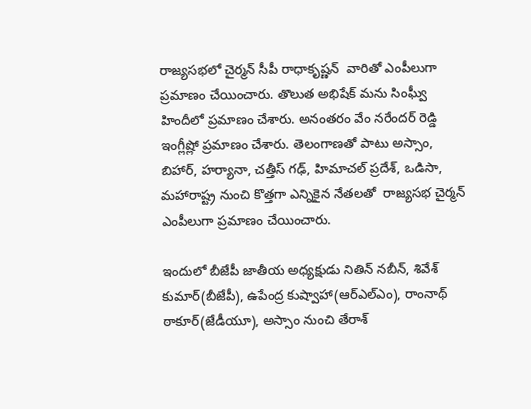రాజ్యసభలో చైర్మన్ సీపీ రాధాకృష్ణన్  వారితో ఎంపీలుగా ప్రమాణం చేయించారు. తొలుత అభిషేక్ మను సింఘ్వీ హిందీలో ప్రమాణం చేశారు. అనంతరం వేం నరేందర్ రెడ్డి ఇంగ్లీష్లో ప్రమాణం చేశారు. తెలంగాణతో పాటు అస్సాం, బిహార్, హర్యానా, చత్తీస్ గఢ్, హిమాచల్ ప్రదేశ్, ఒడిసా, మహారాష్ట్ర నుంచి కొత్తగా ఎన్నికైన నేతలతో  రాజ్యసభ చైర్మన్ ఎంపీలుగా ప్రమాణం చేయించారు.

ఇందులో బీజేపీ జాతీయ అధ్యక్షుడు నితిన్ నబీన్, శివేశ్ కుమార్(బీజేపీ), ఉపేంద్ర కుష్వాహా(ఆర్ఎల్ఎం), రాంనాథ్ ఠాకూర్(జేడీయూ), అస్సాం నుంచి తేరాశ్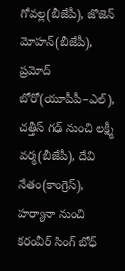గోవల్ల(బీజేపీ), జొజెన్ మోహన్(బీజేపీ), ప్రమోద్ బోరో(యూపీపీ–ఎల్), చత్తీస్ గఢ్ నుంచి లక్ష్మీ వర్మ(బీజేపీ), దేవి నేతం(కాంగ్రెస్), హర్యానా నుంచి కరంవీర్ సింగ్ బోధ్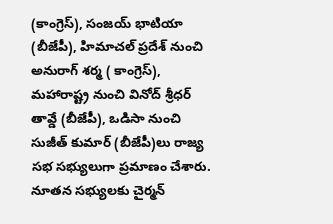(కాంగ్రెస్), సంజయ్ భాటియా (బీజేపీ), హిమాచల్ ప్రదేశ్ నుంచి అనురాగ్ శర్మ ( కాంగ్రెస్), మహారాష్ట్ర నుంచి వినోద్ శ్రీధర్ తావ్డే (బీజేపీ), ఒడిసా నుంచి సుజీత్ కుమార్ (బీజేపీ)లు రాజ్య సభ సభ్యులుగా ప్రమాణం చేశారు. నూతన సభ్యులకు చైర్మన్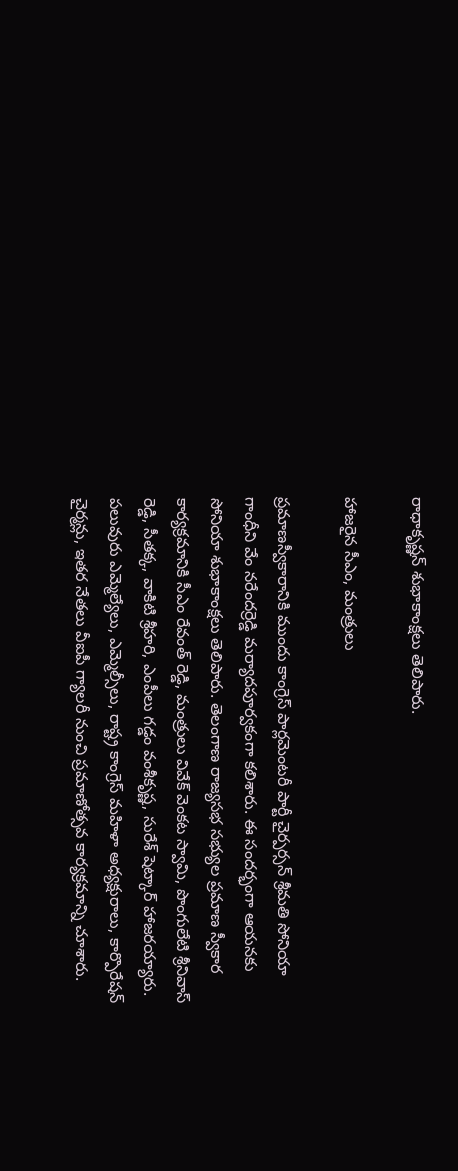రాధాకృష్ణన్ శుభాకాంక్షలు తెలిపారు.

హాజరైన సీఎం, మంత్రులు

ప్రమాణస్వీకారానికి ముందు కాంగ్రెస్ పార్లమెంటరీ పార్టీ చైర్పర్సన్ శ్రీమతి సోనియా గాంధీని వేం నరేందర్రెడ్డి మర్యాదపూర్వకంగా కలిశారు. ఈ సందర్భంగా ఆయనకు సోనియా శుభాకాంక్షలు తెలిపారు. తెలంగాణ రాజ్యసభ సభ్యుల ప్రమాణ స్వీకార కార్యక్రమానికి సీఎం రేవంత్ రెడ్డి, మంత్రులు వివేక్ వెంకట స్వామి, పొంగులేటి శ్రీనివాస్ రెడ్డి, సీతక్క, వాకిటి శ్రీహరి, ఎంపీలు గడ్డం వంశీకృష్ణ, సురేశ్ షెట్కార్ హాజరయ్యారు. పలువురు ఎమ్మెల్యేలు, ఎమ్మెల్సీలు, రాష్ట్ర కాంగ్రెస్ మహిళా అధ్యక్షురాలు, కార్పొరేషన్ చైర్మన్లు, ఇతర నేతలు వీఐపీ గ్యాలరీ నుంచి ప్రమాణోత్సవ కార్యక్రమాన్ని చూశారు.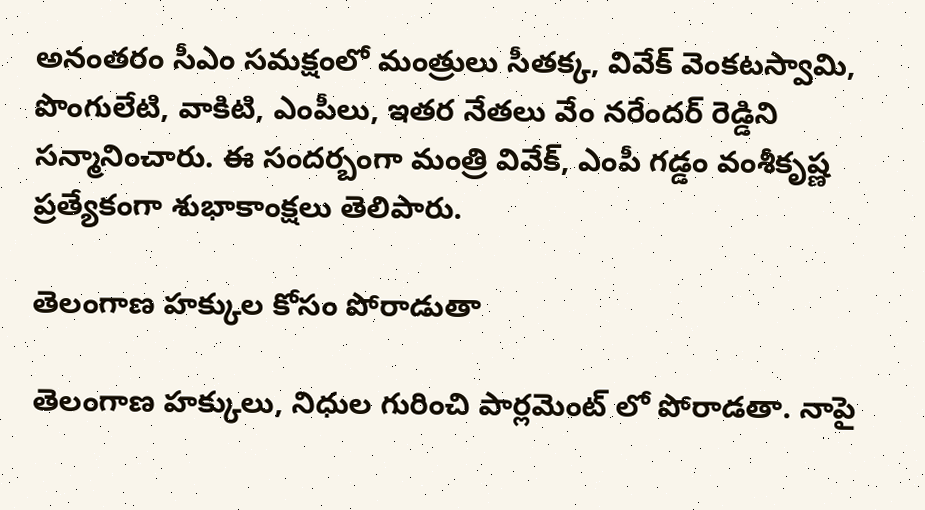అనంతరం సీఎం సమక్షంలో మంత్రులు సీతక్క, వివేక్ వెంకటస్వామి, పొంగులేటి, వాకిటి, ఎంపీలు, ఇతర నేతలు వేం నరేందర్ రెడ్డిని సన్మానించారు. ఈ సందర్బంగా మంత్రి వివేక్, ఎంపీ గడ్డం వంశీకృష్ణ ప్రత్యేకంగా శుభాకాంక్షలు తెలిపారు.

తెలంగాణ హక్కుల కోసం పోరాడుతా

తెలంగాణ హక్కులు, నిధుల గురించి పార్లమెంట్ లో పోరాడతా. నాపై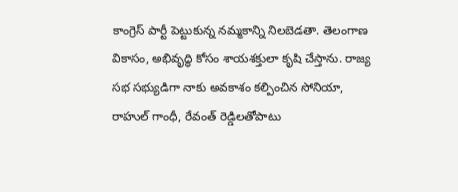కాంగ్రెస్ పార్టీ పెట్టుకున్న నమ్మకాన్ని నిలబెడతా. తెలంగాణ వికాసం, అభివృద్ధి కోసం శాయశక్తులా కృషి చేస్తాను. రాజ్య సభ సభ్యుడిగా నాకు అవకాశం కల్పించిన సోనియా, రాహుల్ గాంధీ, రేవంత్ రెడ్డిలతోపాటు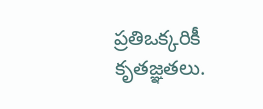ప్రతిఒక్కరికీ కృతజ్ఞతలు.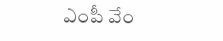ఎంపీ వేం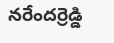నరేందర్రెడ్డి